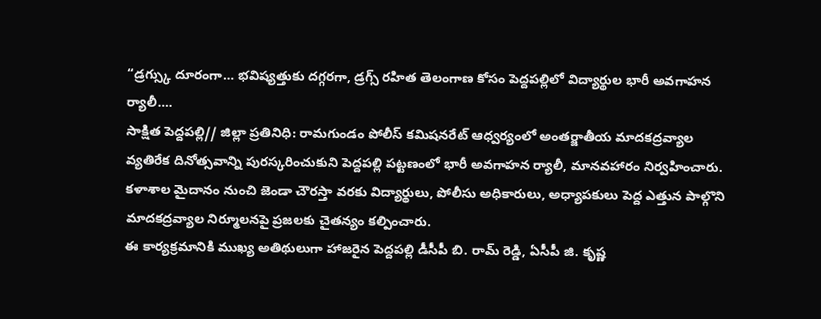“డ్రగ్స్కు దూరంగా… భవిష్యత్తుకు దగ్గరగా, డ్రగ్స్ రహిత తెలంగాణ కోసం పెద్దపల్లిలో విద్యార్థుల భారీ అవగాహన ర్యాలీ….
సాక్షిత పెద్దపల్లి// జిల్లా ప్రతినిధి: రామగుండం పోలీస్ కమిషనరేట్ ఆధ్వర్యంలో అంతర్జాతీయ మాదకద్రవ్యాల వ్యతిరేక దినోత్సవాన్ని పురస్కరించుకుని పెద్దపల్లి పట్టణంలో భారీ అవగాహన ర్యాలీ, మానవహారం నిర్వహించారు.
కళాశాల మైదానం నుంచి జెండా చౌరస్తా వరకు విద్యార్థులు, పోలీసు అధికారులు, అధ్యాపకులు పెద్ద ఎత్తున పాల్గొని మాదకద్రవ్యాల నిర్మూలనపై ప్రజలకు చైతన్యం కల్పించారు.
ఈ కార్యక్రమానికి ముఖ్య అతిథులుగా హాజరైన పెద్దపల్లి డీసీపీ బి. రామ్ రెడ్డి, ఏసీపీ జి. కృష్ణ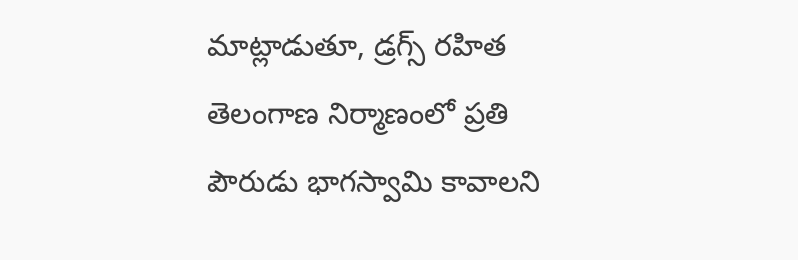మాట్లాడుతూ, డ్రగ్స్ రహిత తెలంగాణ నిర్మాణంలో ప్రతి పౌరుడు భాగస్వామి కావాలని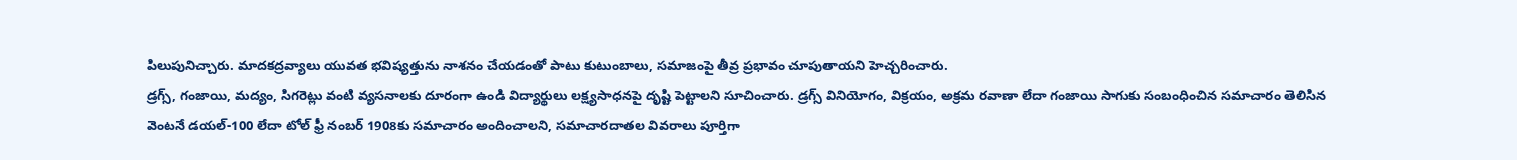పిలుపునిచ్చారు. మాదకద్రవ్యాలు యువత భవిష్యత్తును నాశనం చేయడంతో పాటు కుటుంబాలు, సమాజంపై తీవ్ర ప్రభావం చూపుతాయని హెచ్చరించారు.
డ్రగ్స్, గంజాయి, మద్యం, సిగరెట్లు వంటి వ్యసనాలకు దూరంగా ఉండి విద్యార్థులు లక్ష్యసాధనపై దృష్టి పెట్టాలని సూచించారు. డ్రగ్స్ వినియోగం, విక్రయం, అక్రమ రవాణా లేదా గంజాయి సాగుకు సంబంధించిన సమాచారం తెలిసిన వెంటనే డయల్-100 లేదా టోల్ ఫ్రీ నంబర్ 1908కు సమాచారం అందించాలని, సమాచారదాతల వివరాలు పూర్తిగా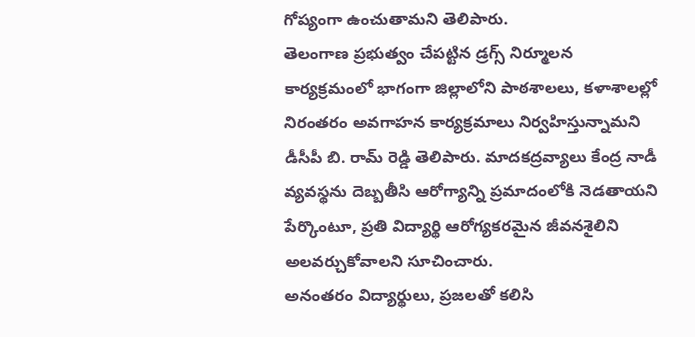గోప్యంగా ఉంచుతామని తెలిపారు.
తెలంగాణ ప్రభుత్వం చేపట్టిన డ్రగ్స్ నిర్మూలన కార్యక్రమంలో భాగంగా జిల్లాలోని పాఠశాలలు, కళాశాలల్లో నిరంతరం అవగాహన కార్యక్రమాలు నిర్వహిస్తున్నామని డీసీపీ బి. రామ్ రెడ్డి తెలిపారు. మాదకద్రవ్యాలు కేంద్ర నాడీ వ్యవస్థను దెబ్బతీసి ఆరోగ్యాన్ని ప్రమాదంలోకి నెడతాయని పేర్కొంటూ, ప్రతి విద్యార్థి ఆరోగ్యకరమైన జీవనశైలిని అలవర్చుకోవాలని సూచించారు.
అనంతరం విద్యార్థులు, ప్రజలతో కలిసి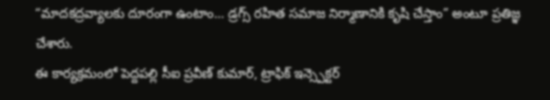“మాదకద్రవ్యాలకు దూరంగా ఉంటాం… డ్రగ్స్ రహిత సమాజ నిర్మాణానికి కృషి చేస్తాం” అంటూ ప్రతిజ్ఞ చేశారు.
ఈ కార్యక్రమంలో పెద్దపల్లి సీఐ ప్రవీణ్ కుమార్, ట్రాఫిక్ ఇన్స్పెక్టర్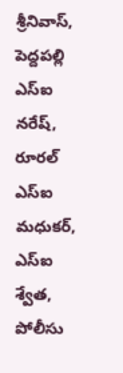శ్రీనివాస్, పెద్దపల్లి ఎస్ఐ నరేష్, రూరల్ ఎస్ఐ మధుకర్, ఎస్ఐ శ్వేత, పోలీసు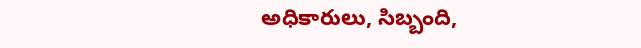అధికారులు, సిబ్బంది,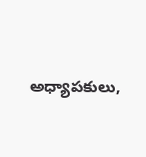అధ్యాపకులు,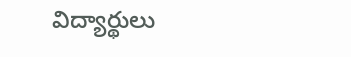విద్యార్థులు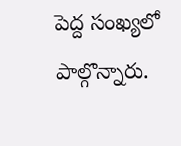పెద్ద సంఖ్యలో పాల్గొన్నారు.